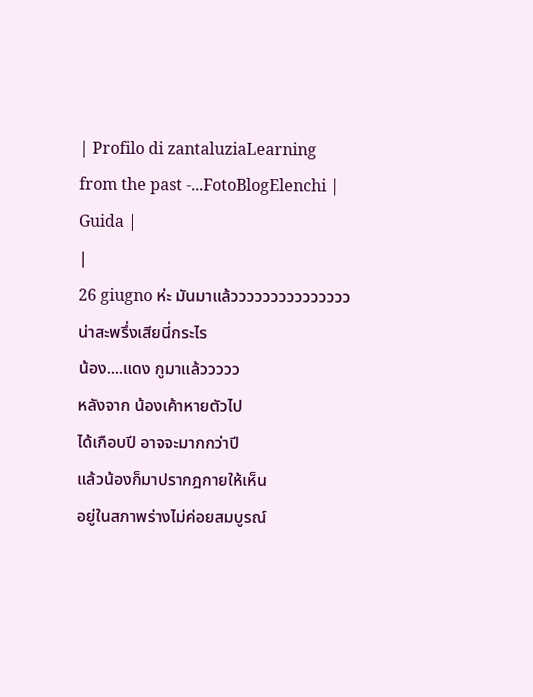| Profilo di zantaluziaLearning from the past -...FotoBlogElenchi | Guida |
|
26 giugno ห่ะ มันมาแล้วววววววววววววววน่าสะพรึ่งเสียนี่กระไร
น้อง....แดง กูมาแล้ววววว
หลังจาก น้องเค้าหายตัวไป
ได้เกือบปี อาจจะมากกว่าปี
แล้วน้องก็มาปรากฎกายให้เห็น
อยู่ในสภาพร่างไม่ค่อยสมบูรณ์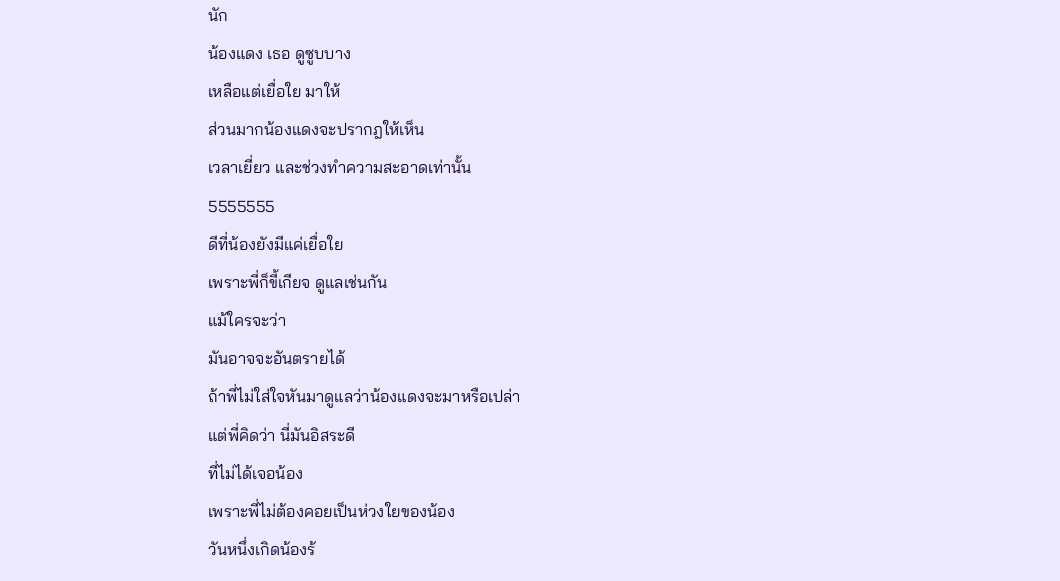นัก
น้องแดง เธอ ดูซูบบาง
เหลือแต่เยื่อใย มาให้
ส่วนมากน้องแดงจะปรากฎให้เห็น
เวลาเยี่ยว และช่วงทำความสะอาดเท่านั้น
5555555
ดีที่น้องยังมีแค่เยื่อใย
เพราะพี่ก็ขี้เกียจ ดูแลเช่นกัน
แม้ใครจะว่า
มันอาจจะอันตรายได้
ถ้าพี่ไม่ใส่ใจหันมาดูแลว่าน้องแดงจะมาหรือเปล่า
แต่พี่คิดว่า นี่มันอิสระดี
ที่ไม่ได้เจอน้อง
เพราะพี่ไม่ต้องคอยเป็นห่วงใยของน้อง
วันหนึ่งเกิดน้องร้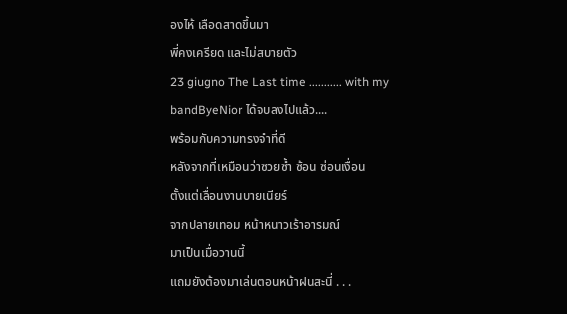องไห้ เลือดสาดขึ้นมา
พี่คงเครียด และไม่สบายตัว
23 giugno The Last time ........... with my bandByeNior ได้จบลงไปแล้ว....
พร้อมกับความทรงจำที่ดี
หลังจากที่เหมือนว่าซวยซ้ำ ซ้อน ซ่อนเงื่อน
ตั้งแต่เลื่อนงานบายเนียร์
จากปลายเทอม หน้าหนาวเร้าอารมณ์
มาเป็นเมื่อวานนี้
แถมยังต้องมาเล่นตอนหน้าฝนสะนี่ . . .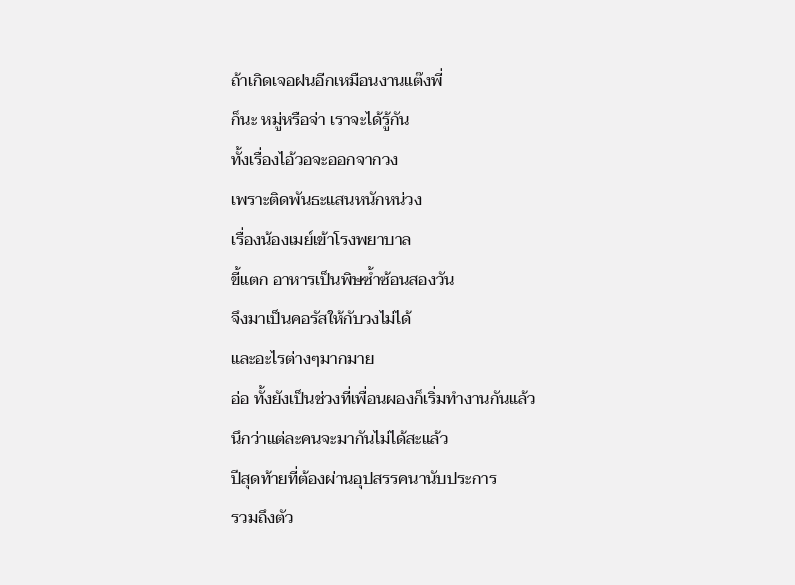ถ้าเกิดเจอฝนอีกเหมือนงานแต๊งพี่
ก็นะ หมู่หรือจ่า เราจะได้รู้กัน
ทั้งเรื่องไอ้วอจะออกจากวง
เพราะติดพันธะแสนหนักหน่วง
เรื่องน้องเมย์เข้าโรงพยาบาล
ขี้แตก อาหารเป็นพิษซ้ำซ้อนสองวัน
จึงมาเป็นคอรัสให้กับวงไม่ได้
และอะไรต่างๆมากมาย
อ่อ ทั้งยังเป็นช่วงที่เพื่อนผองก็เริ่มทำงานกันแล้ว
นึกว่าแต่ละคนจะมากันไม่ได้สะแล้ว
ปีสุดท้ายที่ต้องผ่านอุปสรรคนานับประการ
รวมถึงตัว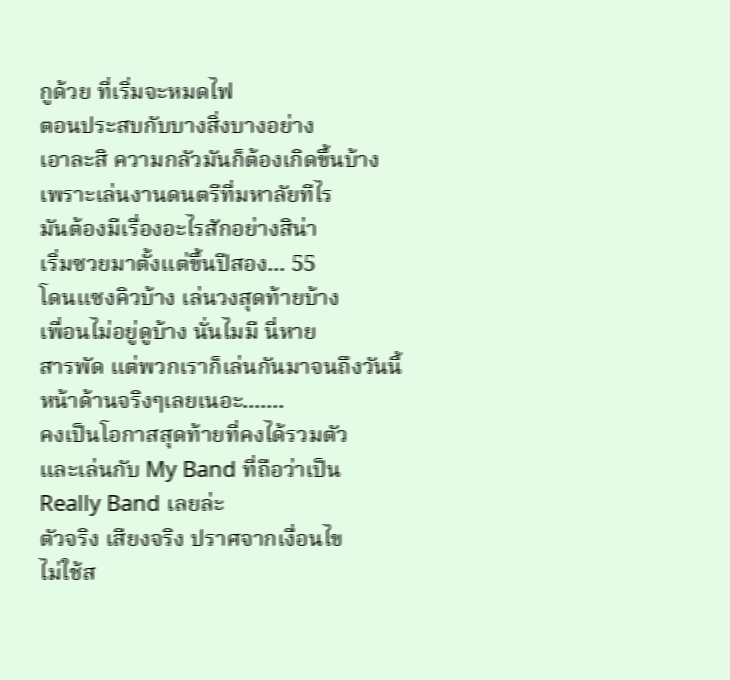กูด้วย ที่เริ่มจะหมดไฟ
ตอนประสบกับบางสิ่งบางอย่าง
เอาละสิ ความกลัวมันก็ต้องเกิดขึ้นบ้าง
เพราะเล่นงานดนตรีที่มหาลัยทีไร
มันต้องมีเรื่องอะไรสักอย่างสิน่า
เริ่มซวยมาตั้งแต่ขึ้นปีสอง... 55
โดนแซงคิวบ้าง เล่นวงสุดท้ายบ้าง
เพื่อนไม่อยู่ดูบ้าง นั่นไมมี นี่หาย
สารพัด แต่พวกเราก็เล่นกันมาจนถึงวันนี้
หน้าด้านจริงๆเลยเนอะ.......
คงเป็นโอกาสสุดท้ายที่คงได้รวมตัว
และเล่นกับ My Band ที่ถือว่าเป็น
Really Band เลยล่ะ
ตัวจริง เสียงจริง ปราศจากเงื่อนไข
ไม่ใช้ส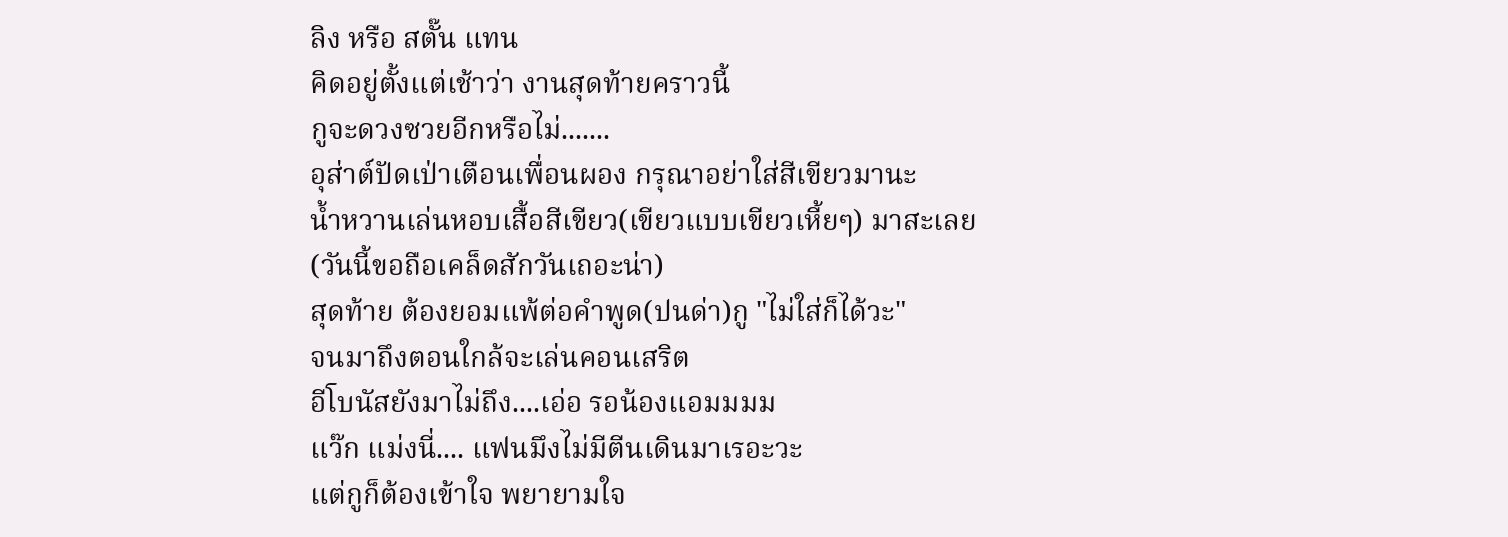ลิง หรือ สตั๊น แทน
คิดอยู่ตั้งแต่เช้าว่า งานสุดท้ายคราวนี้
กูจะดวงซวยอีกหรือไม่.......
อุส่าต์ปัดเป่าเตือนเพื่อนผอง กรุณาอย่าใส่สีเขียวมานะ
น้ำหวานเล่นหอบเสื้อสีเขียว(เขียวแบบเขียวเหี้ยๆ) มาสะเลย
(วันนี้ขอถือเคล็ดสักวันเถอะน่า)
สุดท้าย ต้องยอมแพ้ต่อคำพูด(ปนด่า)กู "ไม่ใส่ก็ได้วะ"
จนมาถึงตอนใกล้จะเล่นคอนเสริต
อีโบนัสยังมาไม่ถึง....เอ่อ รอน้องแอมมมม
แว๊ก แม่งนี่.... แฟนมึงไม่มีตีนเดินมาเรอะวะ
แต่กูก็ต้องเข้าใจ พยายามใจ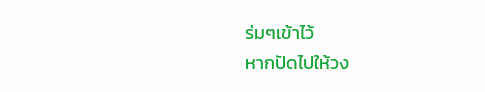ร่มๆเข้าไว้
หากปัดไปให้วง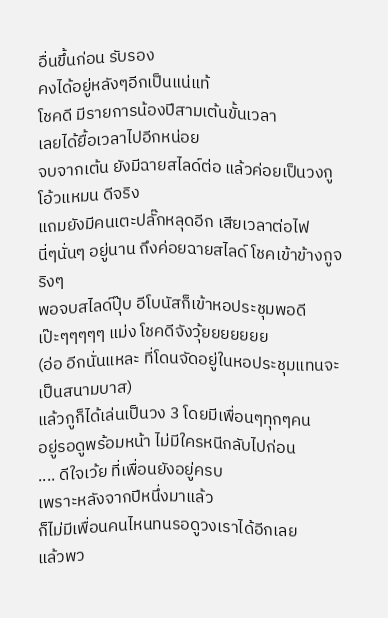อื่นขึ้นก่อน รับรอง
คงได้อยู่หลังๆอีกเป็นแน่แท้
โชคดี มีรายการน้องปีสามเต้นขั้นเวลา
เลยได้ยื้อเวลาไปอีกหน่อย
จบจากเต้น ยังมีฉายสไลด์ต่อ แล้วค่อยเป็นวงกู
โอ้วแหมน ดีจริง
แถมยังมีคนเตะปลั๊กหลุดอีก เสียเวลาต่อไฟ
นี่ๆนั่นๆ อยู่นาน ถึงค่อยฉายสไลด์ โชคเข้าข้างกูจริงๆ
พอจบสไลด์ปุ๊บ อีโบนัสก็เข้าหอประชุมพอดี
เป๊ะๆๆๆๆๆ แม่ง โชคดีจังวุ้ยยยยยยย
(อ่อ อีกนั่นแหละ ที่โดนจัดอยู่ในหอประชุมแทนจะเป็นสนามบาส)
แล้วกูก็ได้เล่นเป็นวง 3 โดยมีเพื่อนๆทุกๆคน
อยู่รอดูพร้อมหน้า ไม่มีใครหนีกลับไปก่อน
.... ดีใจเว้ย ที่เพื่อนยังอยู่ครบ
เพราะหลังจากปีหนึ่งมาแล้ว
ก็ไม่มีเพื่อนคนไหนทนรอดูวงเราได้อีกเลย
แล้วพว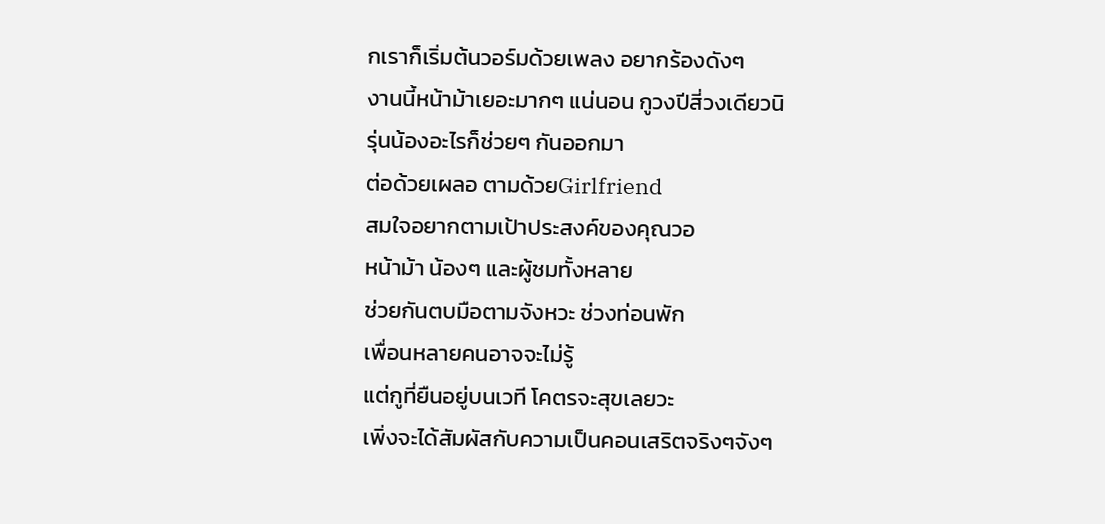กเราก็เริ่มต้นวอร์มด้วยเพลง อยากร้องดังๆ
งานนี้หน้าม้าเยอะมากๆ แน่นอน กูวงปีสี่วงเดียวนิ
รุ่นน้องอะไรก็ช่วยๆ กันออกมา
ต่อด้วยเผลอ ตามด้วยGirlfriend
สมใจอยากตามเป้าประสงค์ของคุณวอ
หน้าม้า น้องๆ และผู้ชมทั้งหลาย
ช่วยกันตบมือตามจังหวะ ช่วงท่อนพัก
เพื่อนหลายคนอาจจะไม่รู้
แต่กูที่ยืนอยู่บนเวที โคตรจะสุขเลยวะ
เพิ่งจะได้สัมผัสกับความเป็นคอนเสริตจริงๆจังๆ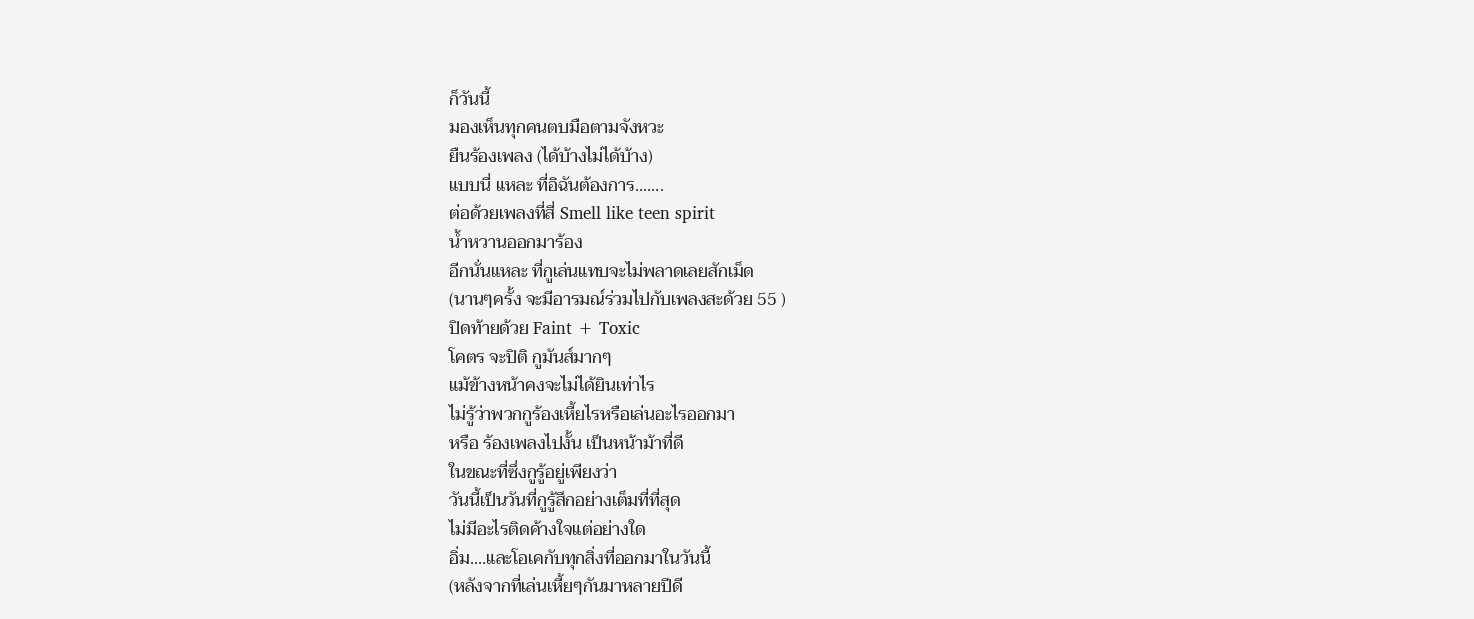ก็วันนี้
มองเห็นทุกคนตบมือตามจังหวะ
ยืนร้องเพลง (ได้บ้างไม่ได้บ้าง)
แบบนี่ แหละ ที่อิฉันต้องการ.......
ต่อด้วยเพลงที่สี่ Smell like teen spirit
น้ำหวานออกมาร้อง
อีกนั่นแหละ ที่กูเล่นแทบจะไม่พลาดเลยสักเม็ด
(นานๆครั้ง จะมีอารมณ์ร่วมไปกับเพลงสะด้วย 55 )
ปิดท้ายด้วย Faint + Toxic
โคตร จะปิติ กูมันส์มากๆ
แม้ข้างหน้าคงจะไม่ได้ยินเท่าไร
ไม่รู้ว่าพวกกูร้องเหี้ยไรหรือเล่นอะไรออกมา
หรือ ร้องเพลงไปงั้น เป็นหน้าม้าที่ดี
ในขณะที่ซึ่งกูรู้อยู่เพียงว่า
วันนี้เป็นวันที่กูรู้สึกอย่างเต็มที่ที่สุด
ไม่มีอะไรติดค้างใจแต่อย่างใด
อิ่ม....และโอเคกับทุกสิ่งที่ออกมาในวันนี้
(หลังจากที่เล่นเหี้ยๆกันมาหลายปีดี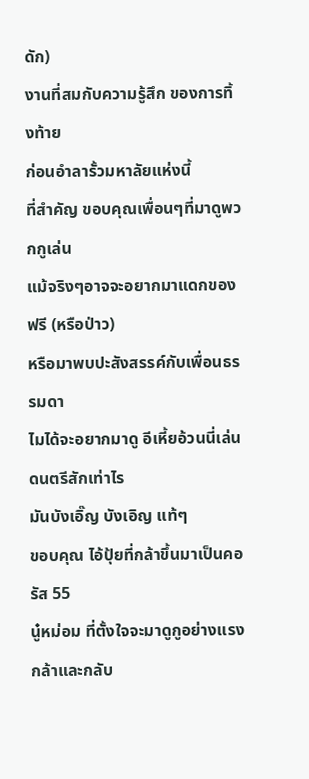ดัก)
งานที่สมกับความรู้สึก ของการทิ้งท้าย
ก่อนอำลารั้วมหาลัยแห่งนี้
ที่สำคัญ ขอบคุณเพื่อนๆที่มาดูพวกกูเล่น
แม้จริงๆอาจจะอยากมาแดกของฟรี (หรือป่าว)
หรือมาพบปะสังสรรค์กับเพื่อนธรรมดา
ไมได้จะอยากมาดู อีเหี้ยอ้วนนี่เล่นดนตรีสักเท่าไร
มันบังเอิ๊ญ บังเอิญ แท้ๆ
ขอบคุณ ไอ้ปุ้ยที่กล้าขึ้นมาเป็นคอรัส 55
นู๋หม่อม ที่ตั้งใจจะมาดูกูอย่างแรงกล้าและกลับ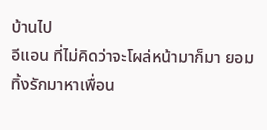บ้านไป
อีแอน ที่ไม่คิดว่าจะโผล่หน้ามาก็มา ยอมทิ้งรักมาหาเพื่อน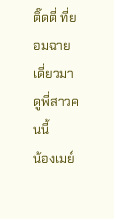ติ๊ดตี่ ที่ยอมฉายเดี่ยวมาดูพี่สาวคนนี้
น้องเมย์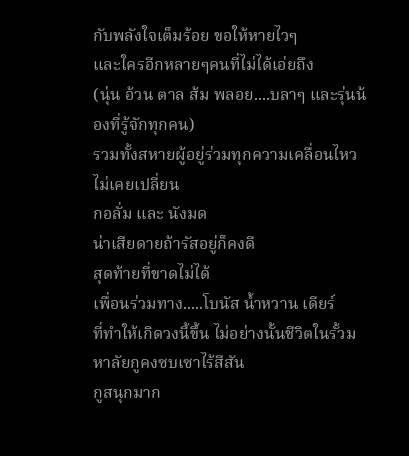กับพลังใจเต็มร้อย ขอให้หายไวๆ
และใครอีกหลายๆคนที่ไม่ได้เอ่ยถึง
(นุ่น อ้วน ตาล ส้ม พลอย....บลาๆ และรุ่นน้องที่รู้จักทุกคน)
รวมทั้งสหายผู้อยู่ร่วมทุกความเคลื่อนไหวไม่เคยเปลี่ยน
กอลั่ม และ นังมด
น่าเสียดายถ้ารัสอยู่ก็คงดี
สุดท้ายที่ขาดไม่ได้
เพื่อนร่วมทาง.....โบนัส น้ำหวาน เดียร์
ที่ทำให้เกิดวงนี้ขึ้น ไม่อย่างนั้นชีวิตในรั้วมหาลัยกูคงซบเซาไร้สีสัน
กูสนุกมาก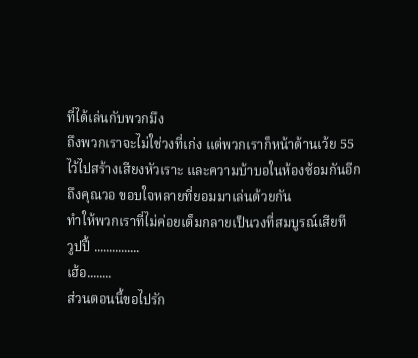ที่ได้เล่นกับพวกมึง
ถึงพวกเราจะไม่ใช่วงที่เก่ง แต่พวกเราก็หน้าด้านเว้ย 55
ไว้ไปสร้างเสียงหัวเราะ และความบ้าบอในห้องซ้อมกันอีก
ถึงคุณวอ ขอบใจหลายที่ยอมมาเล่นด้วยกัน
ทำให้พวกเราที่ไม่ค่อยเต็มกลายเป็นวงที่สมบูรณ์เสียที
วูปปี้ ...............
เฮ้อ........
ส่วนตอนนี้ขอไปรัก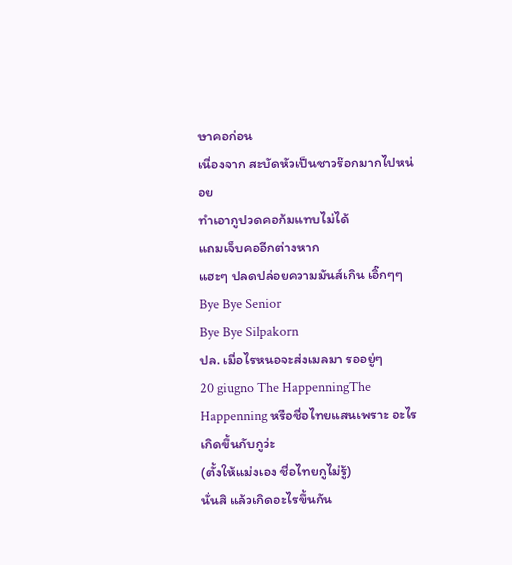ษาคอก่อน
เนื่องจาก สะบัดหัวเป็นชาวร๊อกมากไปหน่อย
ทำเอากูปวดคอก้มแทบไม่ได้
แถมเจ็บคออีกต่างหาก
แฮะๆ ปลดปล่อยความมันส์เกิน เอิ๊กๆๆ
Bye Bye Senior
Bye Bye Silpakorn
ปล. เมื่อไรหนอจะส่งเมลมา รออยู่ๆ
20 giugno The HappenningThe Happenning หรือชื่อไทยแสนเพราะ อะไรเกิดขึ้นกับกูว่ะ
(ตั้งให้แม่งเอง ชื่อไทยกูไม่รู้)
นั่นสิ แล้วเกิดอะไรขึ้นกัน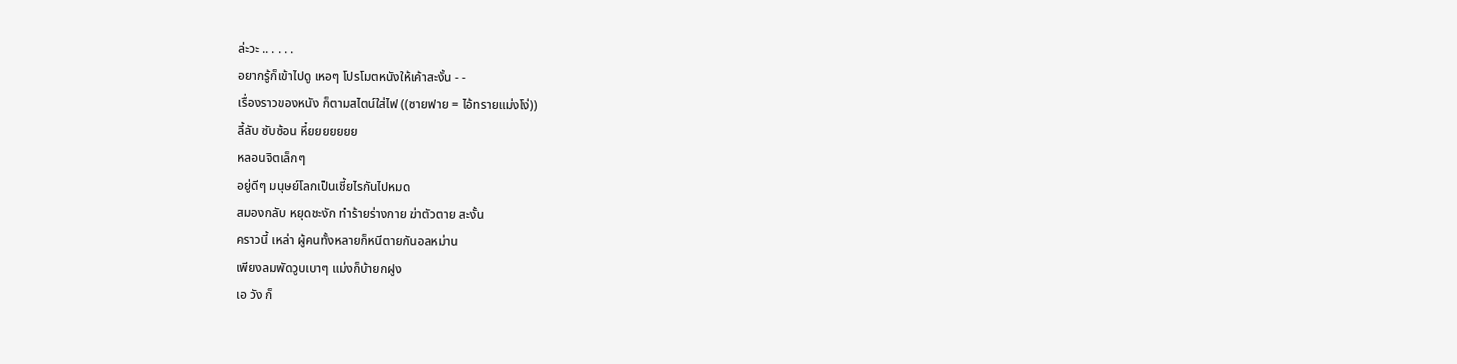ล่ะวะ .. . . . .
อยากรู้ก็เข้าไปดู เหอๆ โปรโมตหนังให้เค้าสะงั้น - -
เรื่องราวของหนัง ก็ตามสไตน์ใส่ไฟ ((ซายฟาย = ไอ้ทรายแม่งโง่))
ลี้ลับ ซับซ้อน หึ๋ยยยยยยย
หลอนจิตเล็กๆ
อยู่ดีๆ มนุษย์โลกเป็นเชี้ยไรกันไปหมด
สมองกลับ หยุดชะงัก ทำร้ายร่างกาย ฆ่าตัวตาย สะงั้น
คราวนี้ เหล่า ผู้คนทั้งหลายก็หนีตายกันอลหม่าน
เพียงลมพัดวูบเบาๆ แม่งก็บ้ายกฝูง
เอ วัง ก็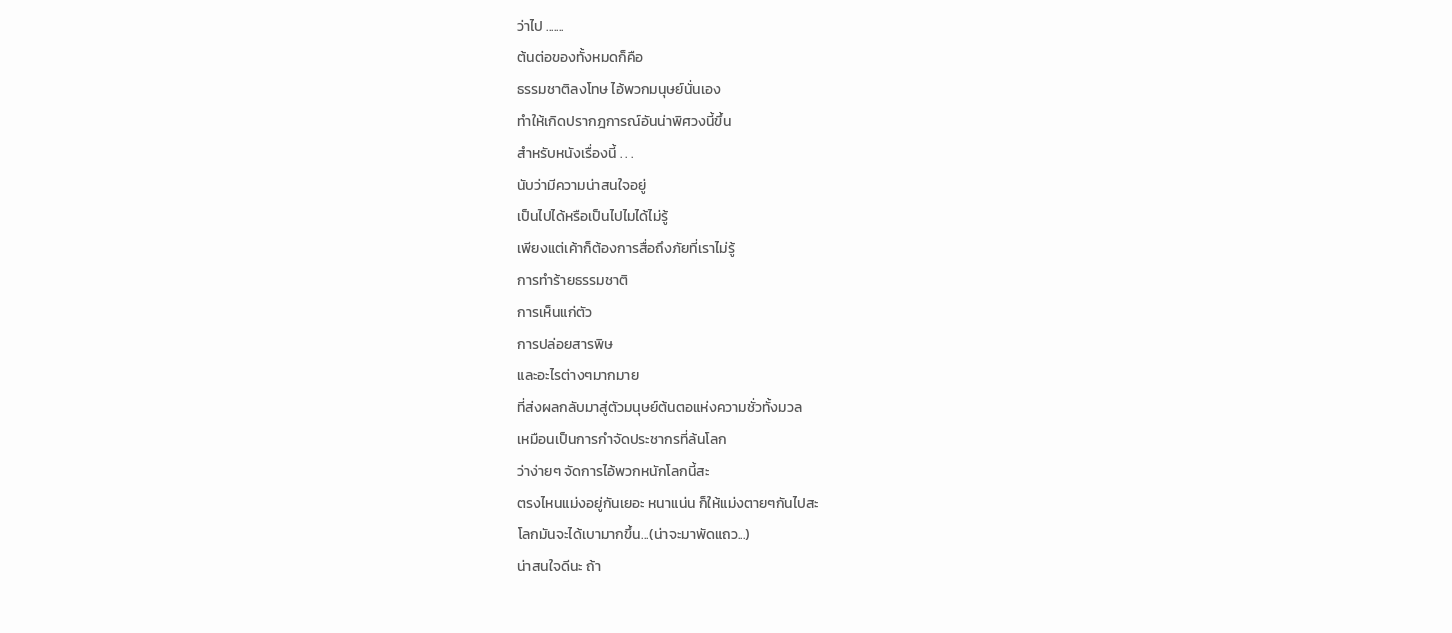ว่าไป .......
ต้นต่อของทั้งหมดก็คือ
ธรรมชาติลงโทษ ไอ้พวกมนุษย์นั่นเอง
ทำให้เกิดปรากฎการณ์อันน่าพิศวงนี้ขึ้น
สำหรับหนังเรื่องนี้ . . .
นับว่ามีความน่าสนใจอยู่
เป็นไปได้หรือเป็นไปไมได้ไม่รู้
เพียงแต่เค้าก็ต้องการสื่อถึงภัยที่เราไม่รู้
การทำร้ายธรรมชาติ
การเห็นแก่ตัว
การปล่อยสารพิษ
และอะไรต่างๆมากมาย
ที่ส่งผลกลับมาสู่ตัวมนุษย์ต้นตอแห่งความชั่วทั้งมวล
เหมือนเป็นการกำจัดประชากรที่ล้นโลก
ว่าง่ายๆ จัดการไอ้พวกหนักโลกนี้สะ
ตรงไหนแม่งอยู่กันเยอะ หนาแน่น ก็ให้แม่งตายๆกันไปสะ
โลกมันจะได้เบามากขึ้น...(น่าจะมาพัดแถว...)
น่าสนใจดีนะ ถ้า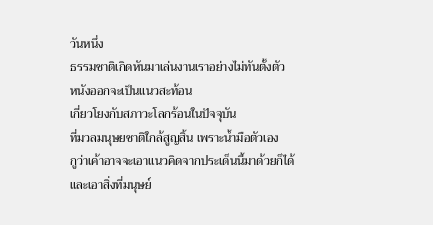วันหนึ่ง
ธรรมชาติเกิดหันมาเล่นงานเราอย่างไม่ทันตั้งตัว
หนังออกจะเป็นแนวสะท้อน
เกี่ยวโยงกับสภาวะโลกร้อนในปัจจุบัน
ที่มวลมนุษยชาติใกล้สูญสิ้น เพราะน้ำมือตัวเอง
กูว่าเค้าอาจจะเอาแนวคิดจากประเด็นนี้มาด้วยก็ได้
และเอาสิ่งที่มนุษย์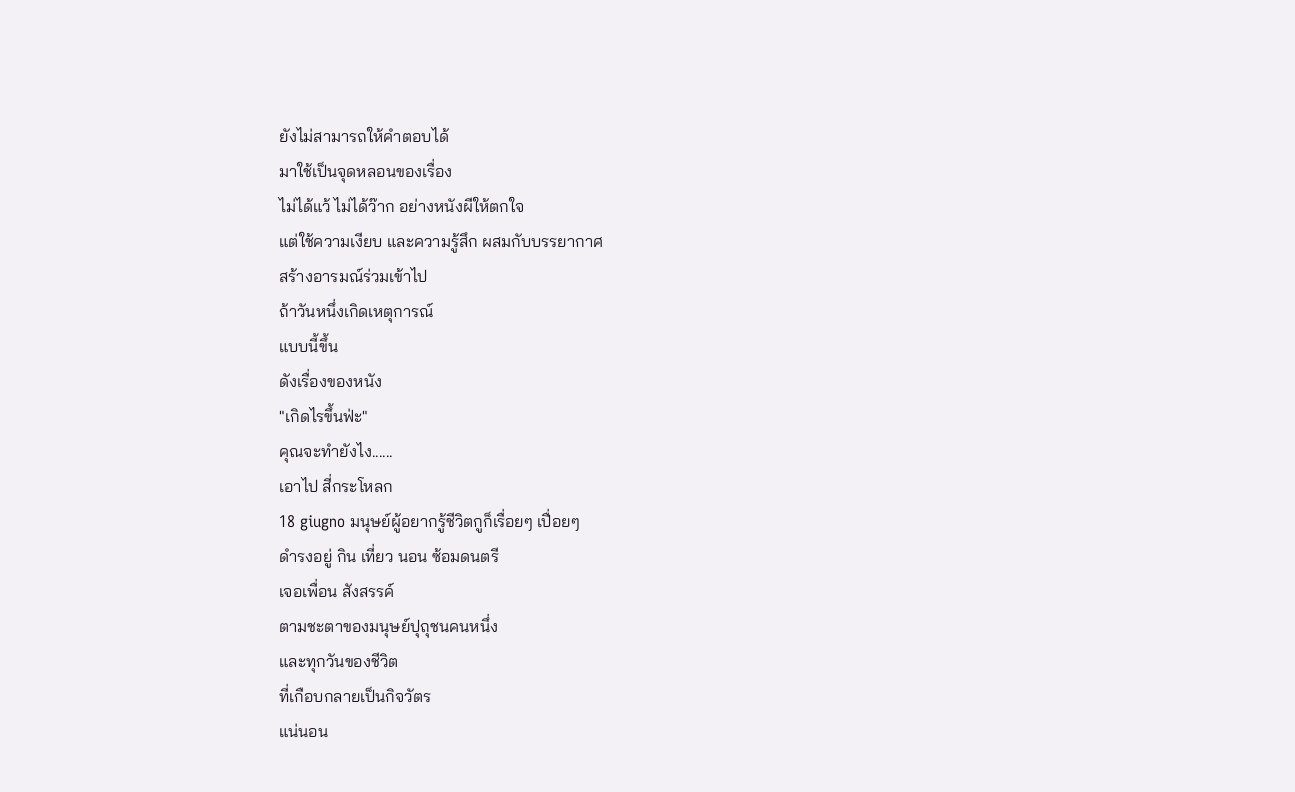ยังไม่สามารถให้คำตอบได้
มาใช้เป็นจุดหลอนของเรื่อง
ไม่ได้แว้ ไม่ได้ว๊าก อย่างหนังผีให้ตกใจ
แต่ใช้ความเงียบ และความรู้สึก ผสมกับบรรยากาศ
สร้างอารมณ์ร่วมเข้าไป
ถ้าวันหนึ่งเกิดเหตุการณ์
แบบนี้ขึ้น
ดังเรื่องของหนัง
"เกิดไรขึ้นฟ่ะ"
คุณจะทำยังไง......
เอาไป สี่กระโหลก
18 giugno มนุษย์ผู้อยากรู้ชีวิตกูก็เรื่อยๆ เปื่อยๆ
ดำรงอยู่ กิน เที่ยว นอน ซ้อมดนตรี
เจอเพื่อน สังสรรค์
ตามชะตาของมนุษย์ปุถุชนคนหนึ่ง
และทุกวันของชีวิต
ที่เกือบกลายเป็นกิจวัตร
แน่นอน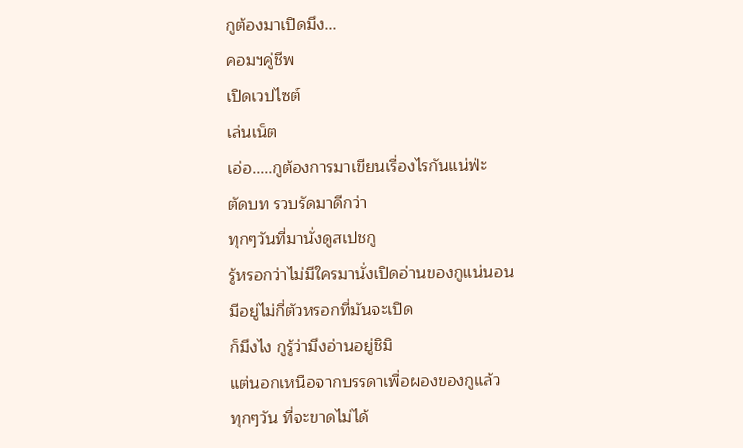กูต้องมาเปิดมึง...
คอมฯคู่ชีพ
เปิดเวปไซต์
เล่นเน็ต
เอ่อ.....กูต้องการมาเขียนเรื่องไรกันแน่ฟ่ะ
ตัดบท รวบรัดมาดีกว่า
ทุกๆวันที่มานั่งดูสเปชกู
รู้หรอกว่าไม่มีใครมานั่งเปิดอ่านของกูแน่นอน
มีอยู่ไม่กี่ตัวหรอกที่มันจะเปิด
ก็มึงไง กูรู้ว่ามึงอ่านอยู่ชิมิ
แต่นอกเหนือจากบรรดาเพื่อผองของกูแล้ว
ทุกๆวัน ที่จะขาดไม่ได้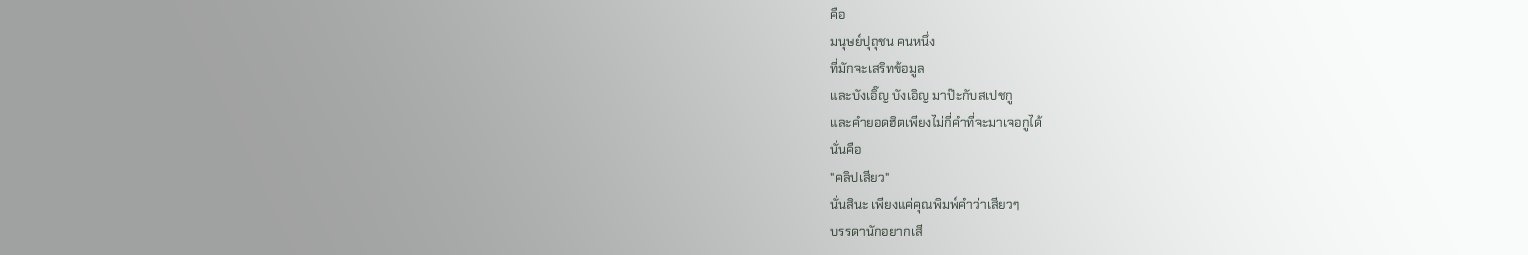คือ
มนุษย์ปุถุชน คนหนึ่ง
ที่มักจะเสริทข้อมูล
และบังเอิ๊ญ บังเอิญ มาป๊ะกับสเปชกู
และคำยอดฮิตเพียงไม่กี่คำที่จะมาเจอกูได้
นั่นคือ
"คลิปเสียว"
นั่นสินะ เพียงแค่คุณพิมพ์คำว่าเสียวๆ
บรรดานักอยากเสี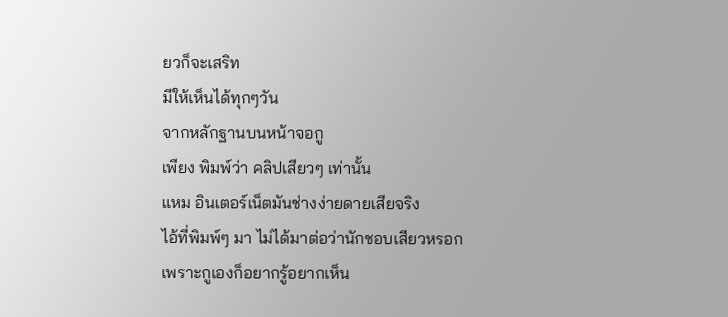ยวก็จะเสริท
มีให้เห็นได้ทุกๆวัน
จากหลักฐานบนหน้าจอกู
เพียง พิมพ์ว่า คลิปเสียวๆ เท่านั้น
แหม อินเตอร์เน็ตมันช่างง่ายดายเสียจริง
ไอ้ที่พิมพ์ๆ มา ไม่ได้มาต่อว่านักชอบเสียวหรอก
เพราะกูเองก็อยากรู้อยากเห็น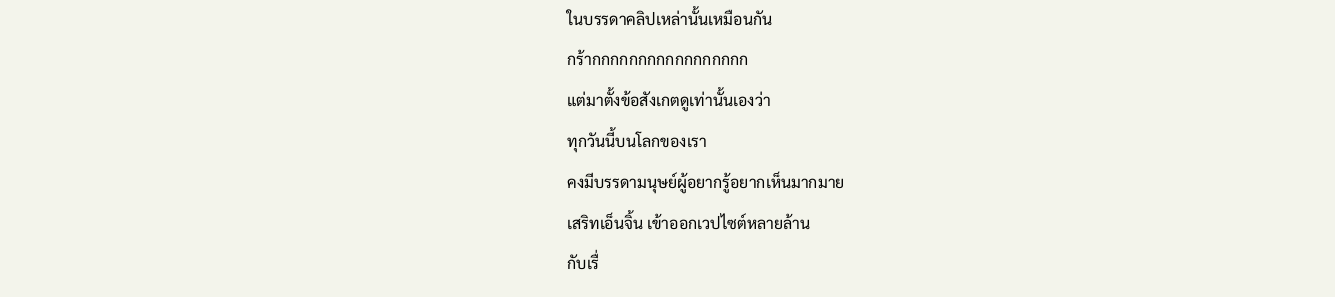ในบรรดาคลิปเหล่านั้นเหมือนกัน
กร้ากกกกกกกกกกกกกกกกก
แต่มาตั้งข้อสังเกตดูเท่านั้นเองว่า
ทุกวันนี้บนโลกของเรา
คงมีบรรดามนุษย์ผู้อยากรู้อยากเห็นมากมาย
เสริทเอ็นจิ้น เข้าออกเวปไซต์หลายล้าน
กับเรื่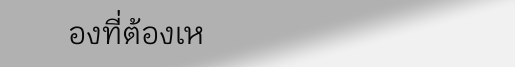องที่ต้องเห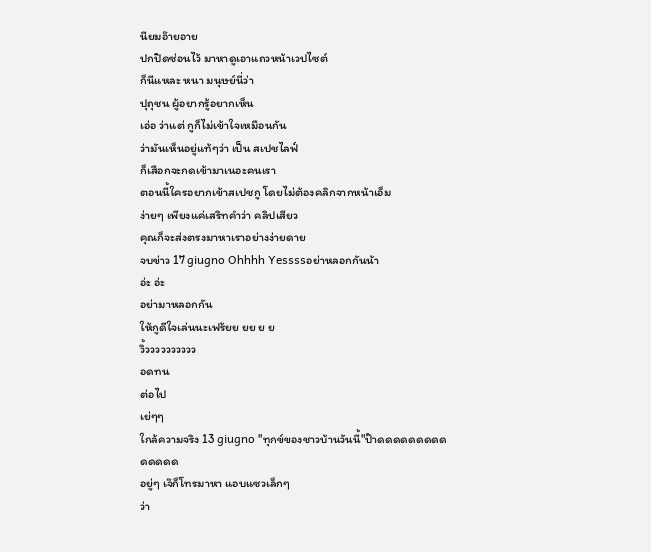นียมอ๊ายอาย
ปกปิดซ่อนไว้ มาหาดูเอาแถวหน้าเวปไซต์
ก็นีแหละ หนา มนุษย์นี่ว่า
ปุถุชน ผู้อยากรู้อยากเห็น
เอ่อ ว่าแต่ กูก็ไม่เข้าใจเหมือนกัน
ว่ามันเห็นอยู่แท้ๆว่า เป็น สเปชไลฟ์
ก็เสือกจะกดเข้ามาเนอะคนเรา
ตอนนี้ใครอยากเข้าสเปชกู โดยไม่ต้องคลิกจากหน้าเอ็ม
ง่ายๆ เพียงแค่เสริทคำว่า คลิปเสียว
คุณก็จะส่งตรงมาหาเราอย่างง่ายดาย
จบข่าว 17 giugno Ohhhh Yessssอย่าหลอกกันน้า
อ่ะ อ่ะ
อย่ามาหลอกกัน
ให้กูดีใจเล่นนะเฟร้ยย ยย ย ย
วิ้วววววววววว
อดทน
ต่อไป
เย่ๆๆ
ใกล้ความจริง 13 giugno "ทุกข์ของชาวบ้านวันนี้"ป๊าดดดดดดดดดดดดดด
อยู่ๆ เจ๊ก็โทรมาหา แอบแซวเล็กๆ
ว่า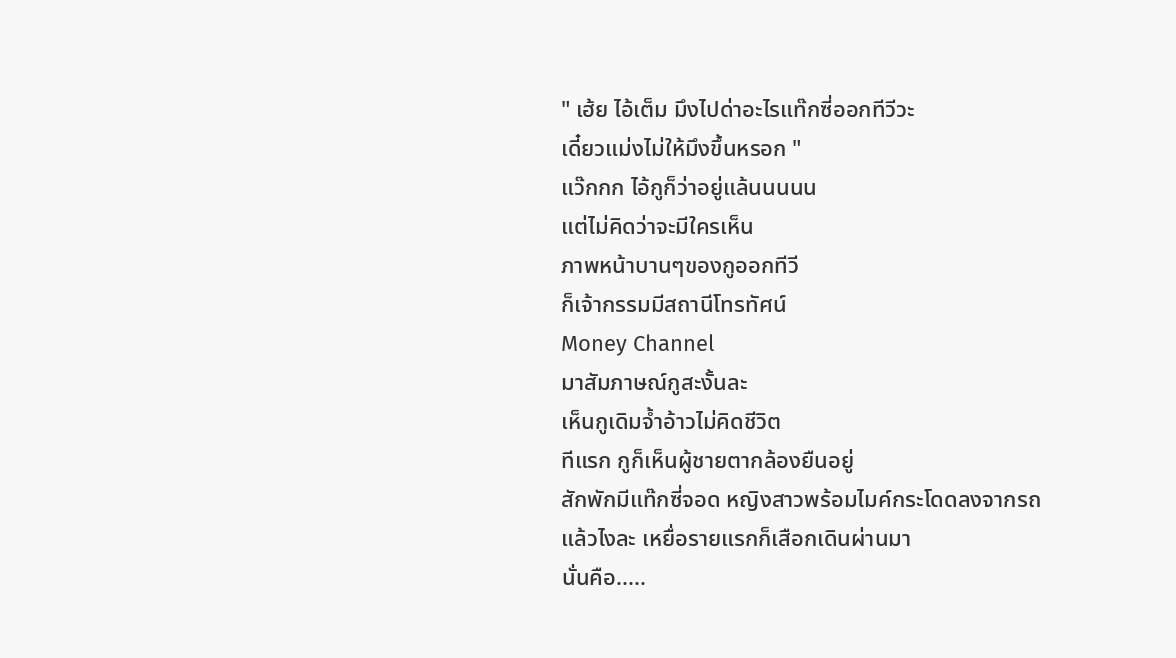" เฮ้ย ไอ้เต็ม มึงไปด่าอะไรแท๊กซี่ออกทีวีวะ
เดี๋ยวแม่งไม่ให้มึงขึ้นหรอก "
แว๊กกก ไอ้กูก็ว่าอยู่แล้นนนนน
แต่ไม่คิดว่าจะมีใครเห็น
ภาพหน้าบานๆของกูออกทีวี
ก็เจ้ากรรมมีสถานีโทรทัศน์
Money Channel
มาสัมภาษณ์กูสะงั้นละ
เห็นกูเดิมจ้ำอ้าวไม่คิดชีวิต
ทีแรก กูก็เห็นผู้ชายตากล้องยืนอยู่
สักพักมีแท๊กซี่จอด หญิงสาวพร้อมไมค์กระโดดลงจากรถ
แล้วไงละ เหยื่อรายแรกก็เสือกเดินผ่านมา
นั่นคือ.....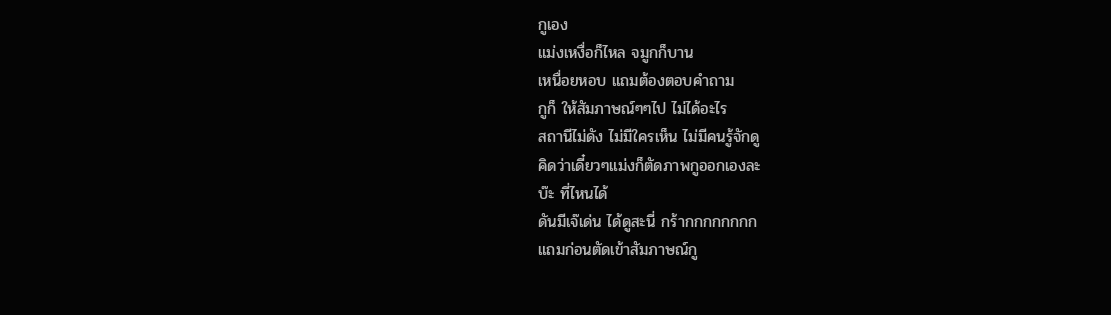กูเอง
แม่งเหงื่อก็ไหล จมูกก็บาน
เหนื่อยหอบ แถมต้องตอบคำถาม
กูก็ ให้สัมภาษณ์ๆๆไป ไม่ได้อะไร
สถานีไม่ดัง ไม่มีใครเห็น ไม่มีคนรู้จักดู
คิดว่าเดี๋ยวๆแม่งก็ตัดภาพกูออกเองละ
บ๊ะ ที่ไหนได้
ดันมีเจ๊เด่น ได้ดูสะนี่ กร้ากกกกกกกก
แถมก่อนตัดเข้าสัมภาษณ์กู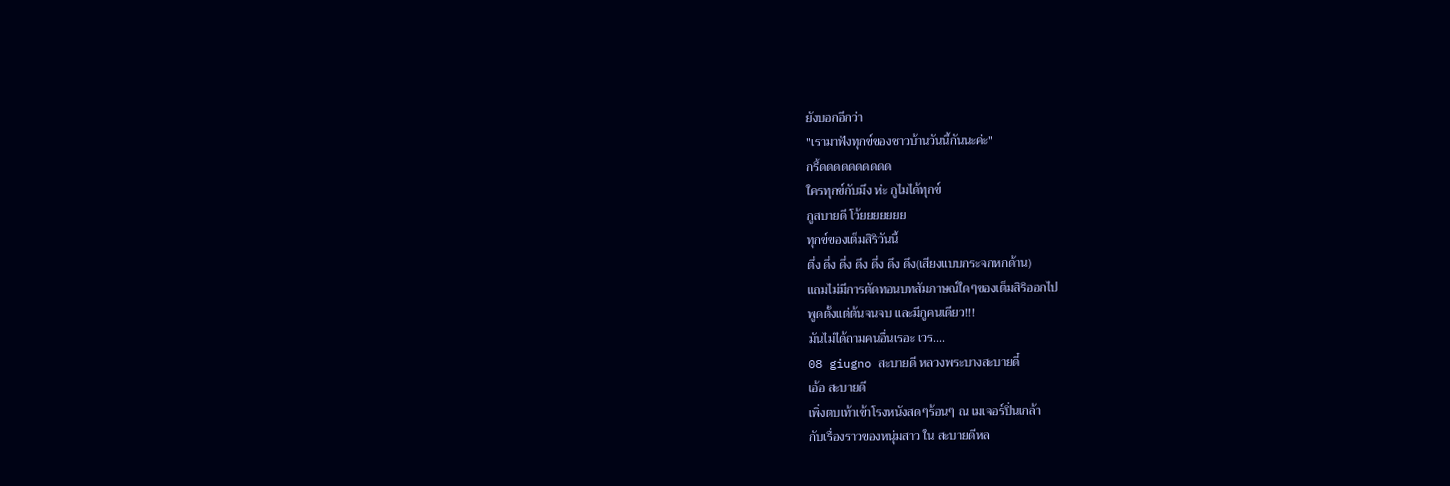ยังบอกอีกว่า
"เรามาฟังทุกข์ของชาวบ้านวันนี้กันนะค่ะ"
กรี้ดดดดดดดดดด
ใครทุกข์กับมึง ห่ะ กูไมได้ทุกข์
กูสบายดี โว้ยยยยยยย
ทุกข์ของเต็มสิริวันนี้
ตึ่ง ดึ่ง ดึ่ง ดึง ดึ่ง ดึง ดึง(เสียงแบบกระจกหกด้าน)
แถมไม่มีการตัดทอนบทสัมภาษณ์ใดๆของเต็มสิริออกไป
พูดตั้งแต่ต้นจนจบ และมีกูคนเดียว!!!
มันไม่ได้ถามคนอื่นเรอะ เวร....
08 giugno สะบายดี หลวงพระบางสะบายดี๋
เอ้อ สะบายดี
เพิ่งตบเท้าเข้าโรงหนังสดๆร้อนๆ ณ เมเจอร์ปิ่นเกล้า
กับเรื่องราวของหนุ่มสาว ใน สะบายดีหล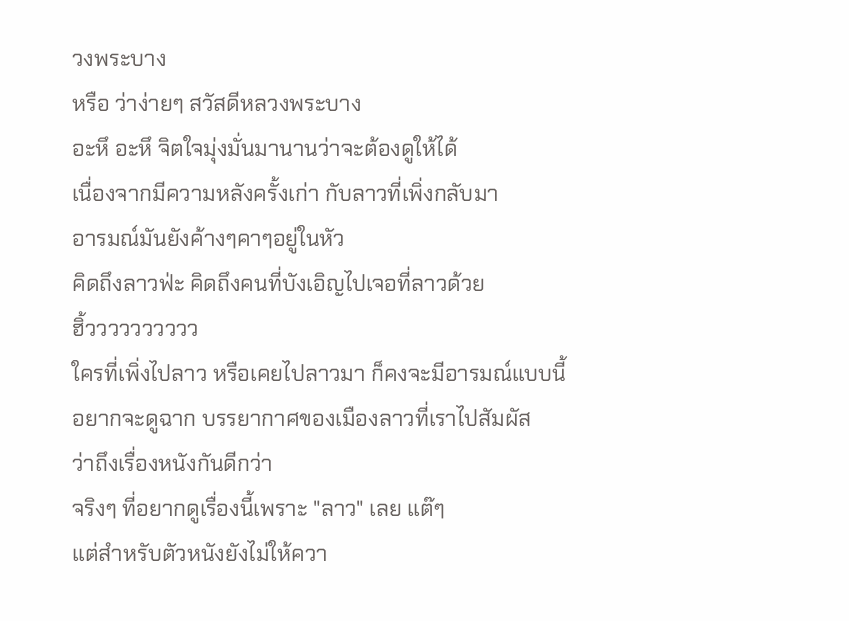วงพระบาง
หรือ ว่าง่ายๆ สวัสดีหลวงพระบาง
อะหึ อะหึ จิตใจมุ่งมั่นมานานว่าจะต้องดูให้ได้
เนื่องจากมีความหลังครั้งเก่า กับลาวที่เพิ่งกลับมา
อารมณ์มันยังค้างๆคาๆอยู่ในหัว
คิดถึงลาวฟ่ะ คิดถึงคนที่บังเอิญไปเจอที่ลาวด้วย
ฮิ้วววววววววว
ใครที่เพิ่งไปลาว หรือเคยไปลาวมา ก็คงจะมีอารมณ์แบบนี้
อยากจะดูฉาก บรรยากาศของเมืองลาวที่เราไปสัมผัส
ว่าถึงเรื่องหนังกันดีกว่า
จริงๆ ที่อยากดูเรื่องนี้เพราะ "ลาว" เลย แต๊ๆ
แต่สำหรับตัวหนังยังไม่ให้ควา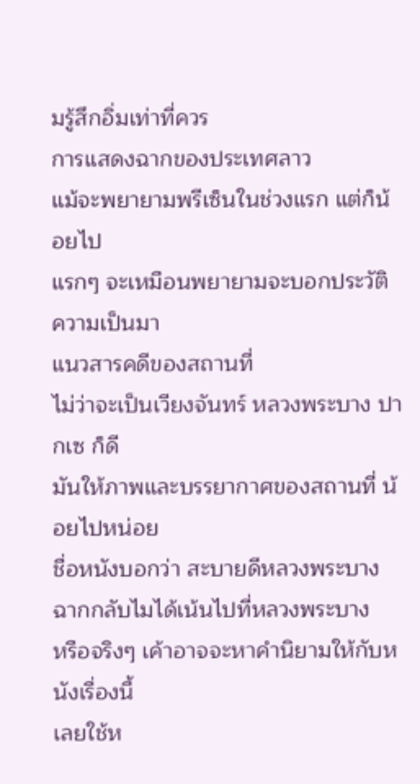มรู้สึกอิ่มเท่าที่ควร
การแสดงฉากของประเทศลาว
แม้จะพยายามพรีเซ็นในช่วงแรก แต่ก็น้อยไป
แรกๆ จะเหมือนพยายามจะบอกประวัติ ความเป็นมา
แนวสารคดีของสถานที่
ไม่ว่าจะเป็นเวียงจันทร์ หลวงพระบาง ปากเซ ก็ดี
มันให้ภาพและบรรยากาศของสถานที่ น้อยไปหน่อย
ชื่อหนังบอกว่า สะบายดีหลวงพระบาง
ฉากกลับไมได้เน้นไปที่หลวงพระบาง
หรือจริงๆ เค้าอาจจะหาคำนิยามให้กับหนังเรื่องนี้
เลยใช้ห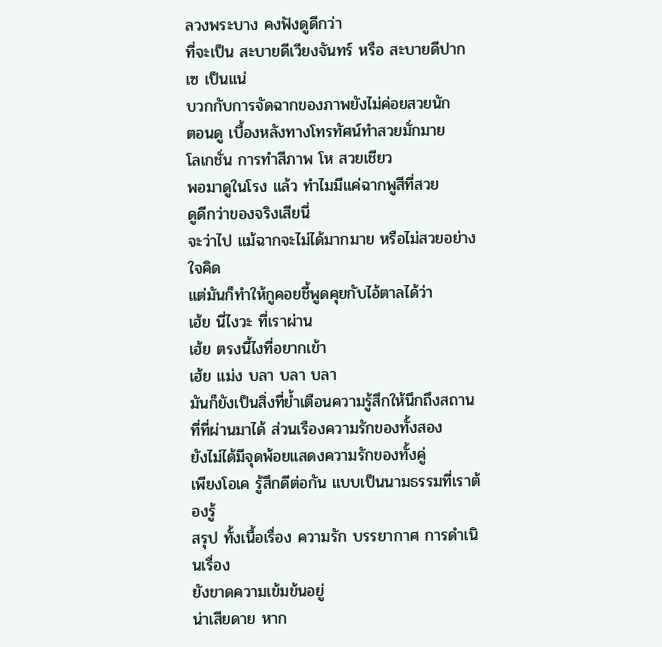ลวงพระบาง คงฟังดูดีกว่า
ที่จะเป็น สะบายดีเวียงจันทร์ หรือ สะบายดีปากเซ เป็นแน่
บวกกับการจัดฉากของภาพยังไม่ค่อยสวยนัก
ตอนดู เบื้องหลังทางโทรทัศน์ทำสวยมั่กมาย
โลเกชั่น การทำสีภาพ โห สวยเชียว
พอมาดูในโรง แล้ว ทำไมมีแค่ฉากพูสีที่สวย
ดูดีกว่าของจริงเสียนี่
จะว่าไป แม้ฉากจะไม่ได้มากมาย หรือไม่สวยอย่างใจคิด
แต่มันก็ทำให้กูคอยชี้พูดคุยกับไอ้ตาลได้ว่า
เฮ้ย นี่ไงวะ ที่เราผ่าน
เฮ้ย ตรงนี้ไงที่อยากเข้า
เฮ้ย แม่ง บลา บลา บลา
มันก็ยังเป็นสิ่งที่ย้ำเตือนความรู้สึกให้นึกถึงสถานที่ที่ผ่านมาได้ ส่วนเรืองความรักของทั้งสอง
ยังไม่ได้มีจุดพ้อยแสดงความรักของทั้งคู่
เพียงโอเค รู้สึกดีต่อกัน แบบเป็นนามธรรมที่เราต้องรู้
สรุป ทั้งเนื้อเรื่อง ความรัก บรรยากาศ การดำเนินเรื่อง
ยังขาดความเข้มข้นอยู่
น่าเสียดาย หาก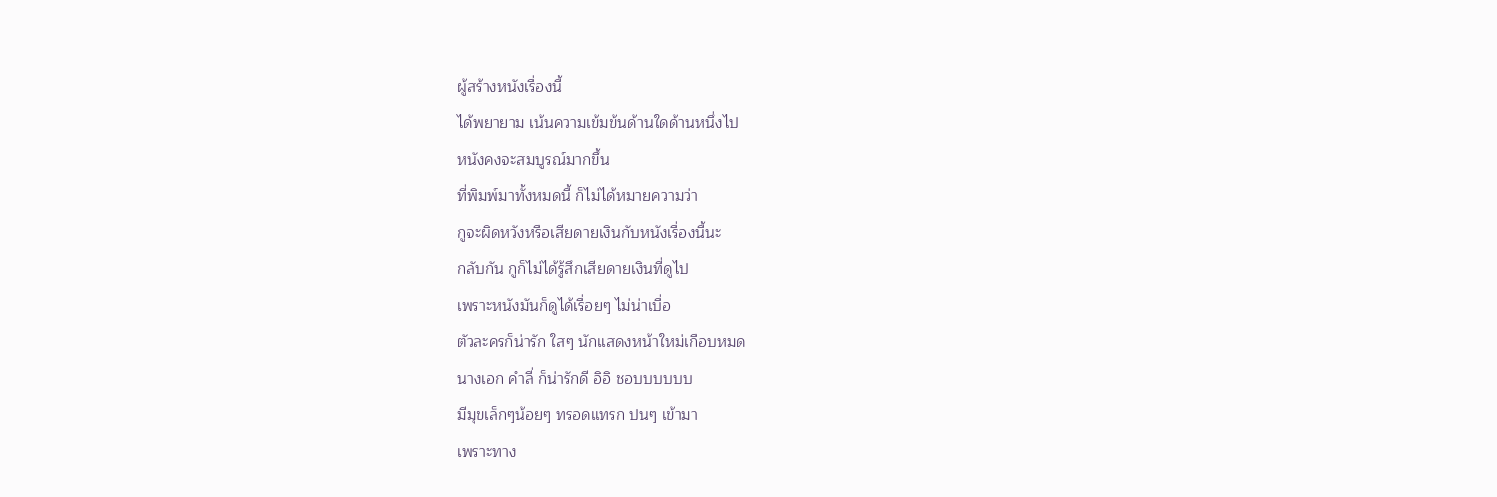ผู้สร้างหนังเรื่องนี้
ได้พยายาม เน้นความเข้มข้นด้านใดด้านหนึ่งไป
หนังคงจะสมบูรณ์มากขึ้น
ที่พิมพ์มาทั้งหมดนี้ ก็ไม่ได้หมายความว่า
กูจะผิดหวังหรือเสียดายเงินกับหนังเรื่องนี้นะ
กลับกัน กูก็ไม่ได้รู้สึกเสียดายเงินที่ดูไป
เพราะหนังมันก็ดูได้เรื่อยๆ ไม่น่าเบื่อ
ตัวละครก็น่ารัก ใสๆ นักแสดงหน้าใหม่เกือบหมด
นางเอก คำลี่ ก็น่ารักดี อิอิ ชอบบบบบบ
มีมุขเล็กๆน้อยๆ ทรอดแทรก ปนๆ เข้ามา
เพราะทาง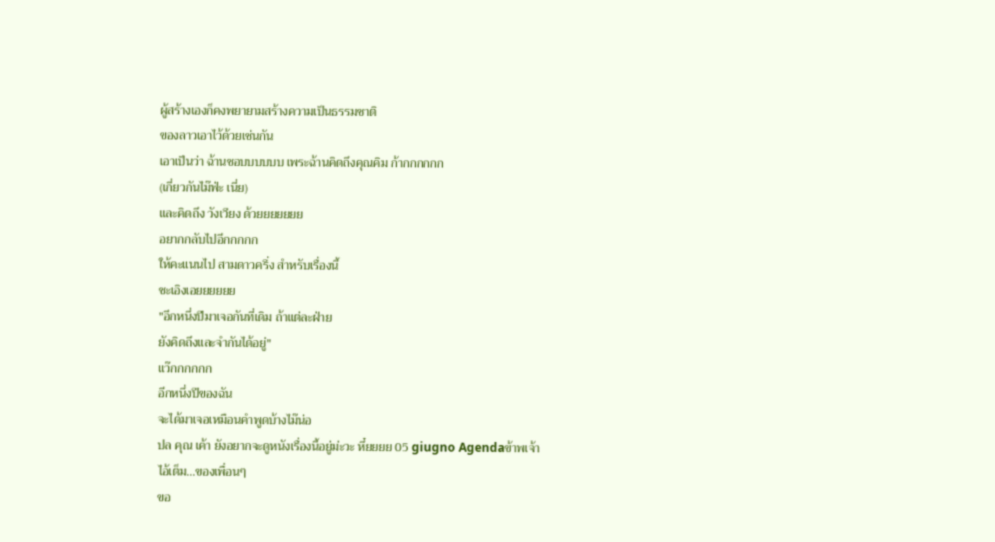ผู้สร้างเองก็คงพยายามสร้างความเป็นธรรมชาติ
ของลาวเอาไว้ด้วยเช่นกัน
เอาเป็นว่า ฉ้านชอบบบบบบ เพระฉ้านคิดถึงคุณคิม ก้ากกกกกก
(เกี่ยวกันไม๊ฟ่ะ เนี่ย)
และคิดถึง วังเวียง ด้วยยยยยยย
อยากกลับไปอีกกกกก
ให้คะแนนไป สามดาวครึ่ง สำหรับเรื่องนี้
ชะเอิงเอยยยยยย
"อีกหนึ่งปีมาเจอกันที่เดิม ถ้าแต่ละฝ่าย
ยังคิดถึงและจำกันได้อยู่"
แว๊กกกกกก
อีกหนึ่งปีของฉัน
จะได้มาเจอเหมือนคำพูดบ้างไม๊น่อ
ปล คุณ เค้า ยังอยากจะดูหนังเรื่องนี้อยู่ม่ะวะ หึ๋ยยยย 05 giugno Agendaข้าพเจ้า
ไอ้เต็ม...ของเพื่อนๆ
ขอ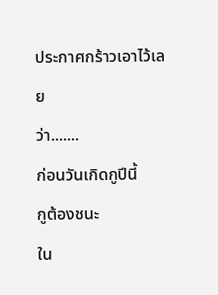ประกาศกร้าวเอาไว้เลย
ว่า.......
ก่อนวันเกิดกูปีนี้
กูต้องชนะ
ใน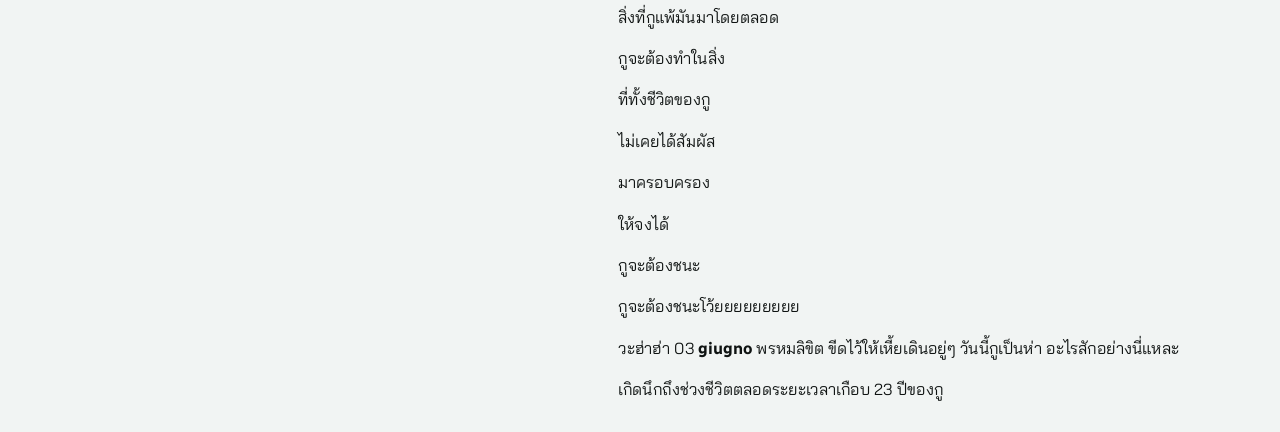สิ่งที่กูแพ้มันมาโดยตลอด
กูจะต้องทำในสิ่ง
ที่ทั้งชีวิตของกู
ไม่เคยได้สัมผัส
มาครอบครอง
ให้จงได้
กูจะต้องชนะ
กูจะต้องชนะโว้ยยยยยยยยย
วะฮ่าฮ่า 03 giugno พรหมลิขิต ขีดไว้ให้เหี้ยเดินอยู่ๆ วันนี้กูเป็นห่า อะไรสักอย่างนี่แหละ
เกิดนึกถึงช่วงชีวิตตลอดระยะเวลาเกือบ 23 ปีของกู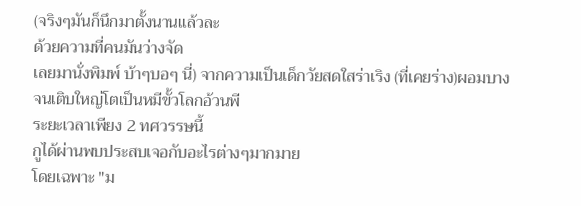(จริงๆมันก็นึกมาตั้งนานแล้วละ
ด้วยความที่คนมันว่างจัด
เลยมานั่งพิมพ์ บ้าๆบอๆ นี่) จากความเป็นเด็กวัยสดใสร่าเริง (ที่เคยร่าง)ผอมบาง
จนเติบใหญ่โตเป็นหมีขั้วโลกอ้วนพี
ระยะเวลาเพียง 2 ทศวรรษนี้
กูได้ผ่านพบประสบเจอกับอะไรต่างๆมากมาย
โดยเฉพาะ "ม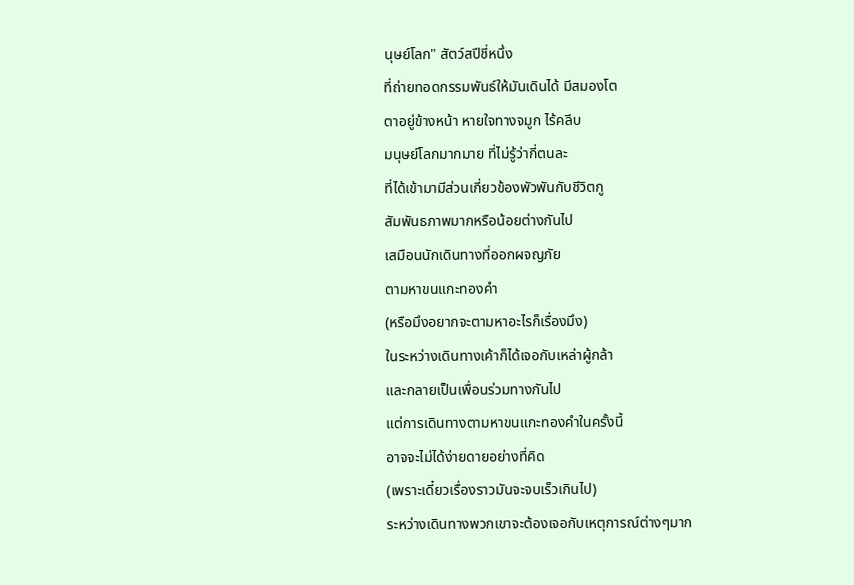นุษย์โลก" สัตว์สปีชี่หนึ่ง
ที่ถ่ายทอดกรรมพันธ์ให้มันเดินได้ มีสมองโต
ตาอยู่ข้างหน้า หายใจทางจมูก ไร้คลีบ
มนุษย์โลกมากมาย ที่ไม่รู้ว่ากี่ตนละ
ที่ได้เข้ามามีส่วนเกี่ยวข้องพัวพันกับชีวิตกู
สัมพันธภาพมากหรือน้อยต่างกันไป
เสมือนนักเดินทางที่ออกผจญภัย
ตามหาขนแกะทองคำ
(หรือมึงอยากจะตามหาอะไรก็เรื่องมึง)
ในระหว่างเดินทางเค้าก็ได้เจอกับเหล่าผู้กล้า
และกลายเป็นเพื่อนร่วมทางกันไป
แต่การเดินทางตามหาขนแกะทองคำในครั้งนี้
อาจจะไม่ได้ง่ายดายอย่างที่คิด
(เพราะเดี๋ยวเรื่องราวมันจะจบเร็วเกินไป)
ระหว่างเดินทางพวกเขาจะต้องเจอกับเหตุการณ์ต่างๆมาก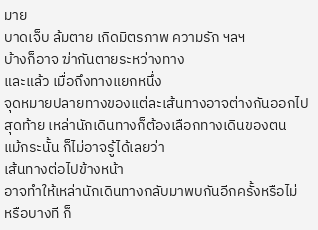มาย
บาดเจ็บ ล้มตาย เกิดมิตรภาพ ความรัก ฯลฯ
บ้างก็อาจ ฆ่ากันตายระหว่างทาง
และแล้ว เมื่อถึงทางแยกหนึ่ง
จุดหมายปลายทางของแต่ละเส้นทางอาจต่างกันออกไป
สุดท้าย เหล่านักเดินทางก็ต้องเลือกทางเดินของตน
แม้กระนั้น ก็ไม่อาจรู้ได้เลยว่า
เส้นทางต่อไปข้างหน้า
อาจทำให้เหล่านักเดินทางกลับมาพบกันอีกครั้งหรือไม่
หรือบางที ก็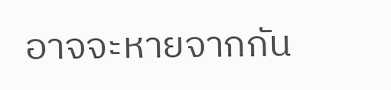อาจจะหายจากกัน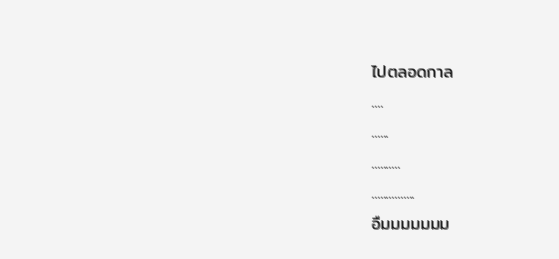ไปตลอดกาล
....
......
..........
...............
อืมมมมมมม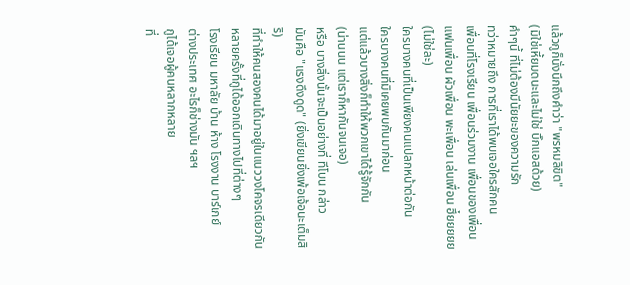แล้วกูก็นั่งนึกถึงคำว่า "พรหมลิขิต"
(มิใช่เหี้ยมดนะและไม่ใช่ บิ๊กแอสด้วย)
คำๆนี้ ที่ไม่ต้องมีนัยยะของความรัก
ทว่าหมายถึง การที่เราได้พบเจอใครสักคน
เพื่อนที่โรงเรียน เพื่อนร่วมงาน เพื่อนของเพื่อน
แฟนเพื่อน ผัวเพื่อน พะเพื่อน เล่นเพื่อน ฮึ๋ยยยยย (ไม่ใช่ละ)
ใครบางคนที่เป็นเพียงคนแปลกหน้าต่อกัน
ใครบางคนที่มิเคยพบกันมาก่อน
แต่แล้วบางสิ่งก็ทำให้พวกเขาได้รู้จักกัน
(น่านนน แต่เราก็หากันจนเจอ)
หรือ บางสิ่งนั้นจะเป็นอย่างที่ ทีโบน กล่าว
มันคือ "แรงดึงดูด" (ยิ่งเขียนยิ่งเพ้อเจ้อนะเต็มสิริ)
ที่ทำให้คนสองคนได้มาอยู่ในแนววงโคจรเดียวกัน
หลายครั้งที่กูได้ออกเดินทางไปที่ต่างๆ
โรงเรียน มหาลัย บ้าน ห้าง โรงงาน บาร์เกย์
ต่างประเทศ อะไรก็ช่างมัน ฯลฯ
กูได้เจอผู้คนหลากหลาย
ที่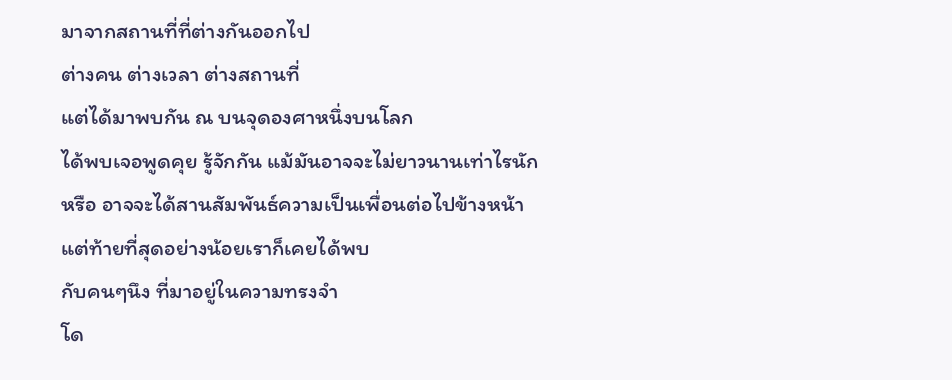มาจากสถานที่ที่ต่างกันออกไป
ต่างคน ต่างเวลา ต่างสถานที่
แต่ได้มาพบกัน ณ บนจุดองศาหนึ่งบนโลก
ได้พบเจอพูดคุย รู้จักกัน แม้มันอาจจะไม่ยาวนานเท่าไรนัก
หรือ อาจจะได้สานสัมพันธ์ความเป็นเพื่อนต่อไปข้างหน้า
แต่ท้ายที่สุดอย่างน้อยเราก็เคยได้พบ
กับคนๆนึง ที่มาอยู่ในความทรงจำ
โด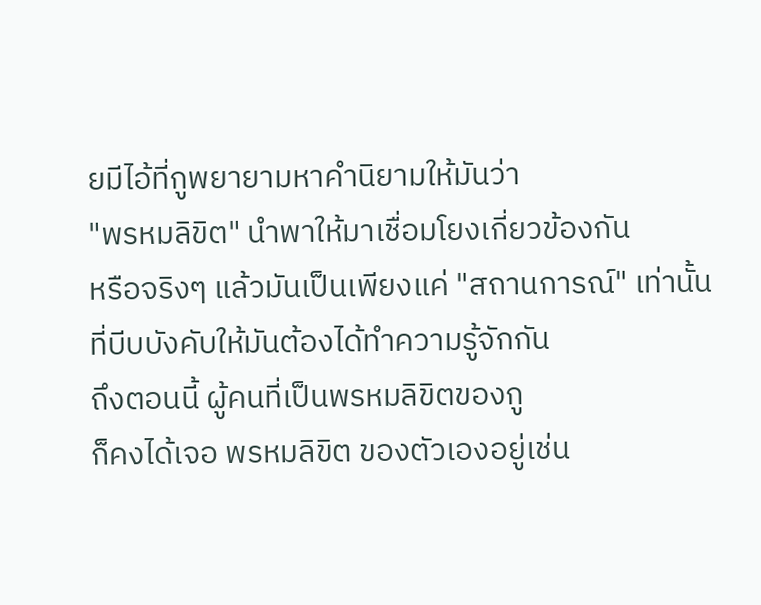ยมีไอ้ที่กูพยายามหาคำนิยามให้มันว่า
"พรหมลิขิต" นำพาให้มาเชื่อมโยงเกี่ยวข้องกัน
หรือจริงๆ แล้วมันเป็นเพียงแค่ "สถานการณ์" เท่านั้น
ที่บีบบังคับให้มันต้องได้ทำความรู้จักกัน
ถึงตอนนี้ ผู้คนที่เป็นพรหมลิขิตของกู
ก็คงได้เจอ พรหมลิขิต ของตัวเองอยู่เช่น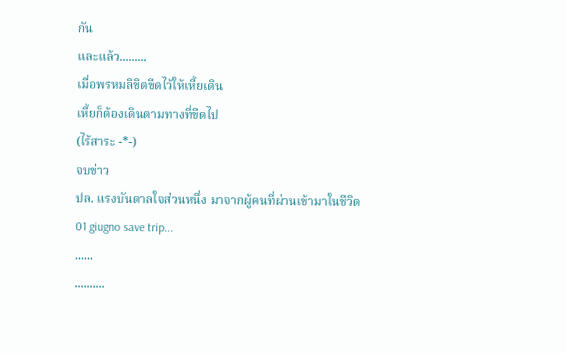กัน
และแล้ว.........
เมื่อพรหมลิขิตขีดไว้ให้เหี้ยเดิน
เหี้ยก็ต้องเดินตามทางที่ขีดไป
(ไร้สาระ -*-)
จบข่าว
ปล. แรงบันดาลใจส่วนหนึ่ง มาจากผู้คนที่ผ่านเข้ามาในชีวิต
01 giugno save trip...
......
..........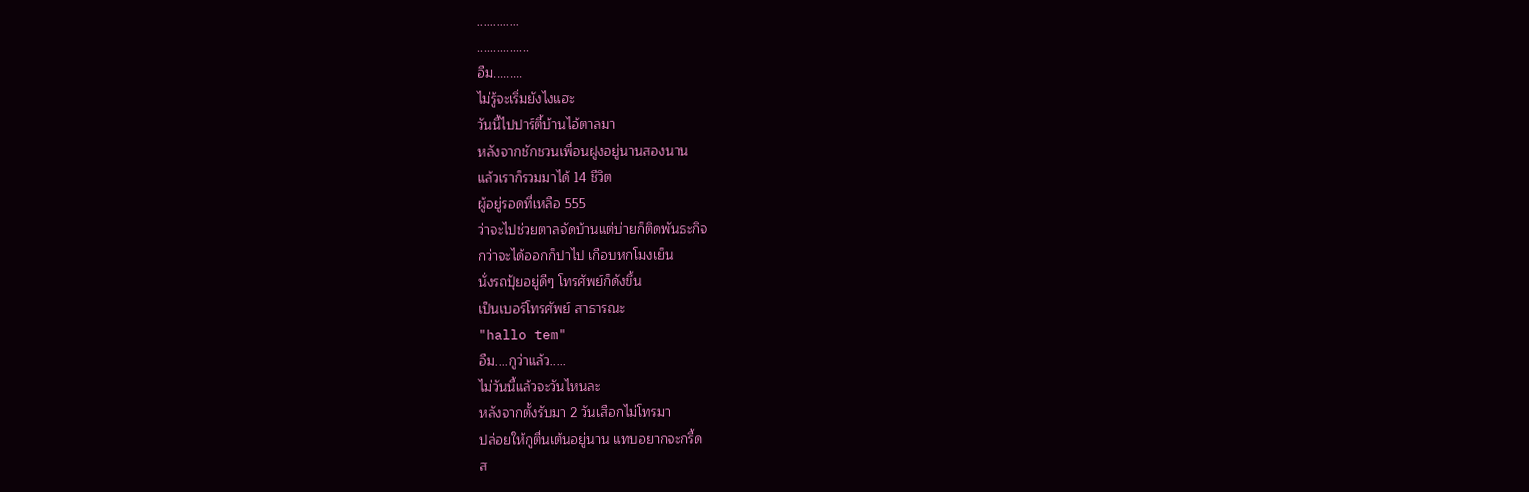.............
................
อืม.........
ไม่รู้จะเริ่มยังไงแฮะ
วันนี้ไปปาร์ตี้บ้านไอ้ตาลมา
หลังจากชักชวนเพื่อนฝูงอยู่นานสองนาน
แล้วเราก็รวมมาได้ 14 ชีวิต
ผู้อยู่รอดที่เหลือ 555
ว่าจะไปช่วยตาลจัดบ้านแต่บ่ายก็ติดพันธะกิจ
กว่าจะได้ออกก็ปาไป เกือบหกโมงเย็น
นั่งรถปุ้ยอยู่ดีๆ โทรศัพย์ก็ดังขึ้น
เป็นเบอร์โทรศัพย์ สาธารณะ
"hallo tem"
อืม....กูว่าแล้ว.....
ไม่วันนี้แล้วจะวันไหนละ
หลังจากตั้งรับมา 2 วันเสือกไม่โทรมา
ปล่อยให้กูตื่นเต้นอยู่นาน แทบอยากจะกรี้ด
ส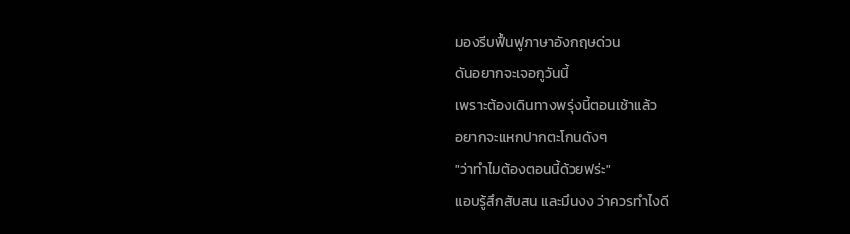มองรีบฟื้นฟูภาษาอังกฤษด่วน
ดันอยากจะเจอกูวันนี้
เพราะต้องเดินทางพรุ่งนี้ตอนเช้าแล้ว
อยากจะแหกปากตะโกนดังๆ
"ว่าทำไมต้องตอนนี้ด้วยฟร่ะ"
แอบรู้สึกสับสน และมึนงง ว่าควรทำไงดี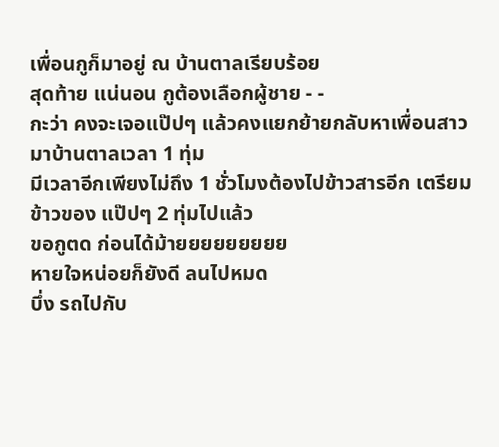เพื่อนกูก็มาอยู่ ณ บ้านตาลเรียบร้อย
สุดท้าย แน่นอน กูต้องเลือกผู้ชาย - -
กะว่า คงจะเจอแป๊ปๆ แล้วคงแยกย้ายกลับหาเพื่อนสาว
มาบ้านตาลเวลา 1 ทุ่ม
มีเวลาอีกเพียงไม่ถึง 1 ชั่วโมงต้องไปข้าวสารอีก เตรียมข้าวของ แป๊ปๆ 2 ทุ่มไปแล้ว
ขอกูตด ก่อนได้ม้ายยยยยยยยย
หายใจหน่อยก็ยังดี ลนไปหมด
บึ่ง รถไปกับ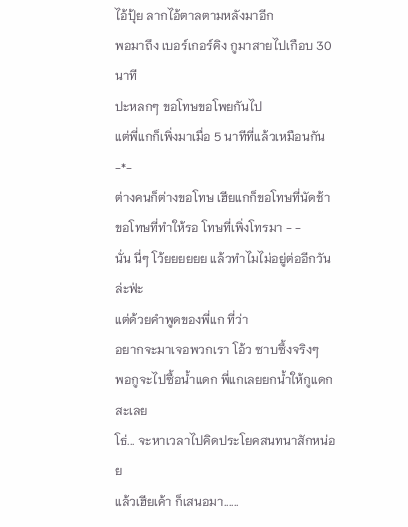ไอ้ปุ้ย ลากไอ้ตาลตามหลังมาอีก
พอมาถึง เบอร์เกอร์คิง กูมาสายไปเกือบ 30 นาที
ปะหลกๆ ขอโทษขอโพยกันไป
แต่พี่แกก็เพิ่งมาเมื่อ 5 นาทีที่แล้วเหมือนกัน -*-
ต่างคนก็ต่างขอโทษ เฮียแกก็ขอโทษที่นัดช้า
ขอโทษที่ทำให้รอ โทษที่เพิ่งโทรมา - -
นั่น นี่ๆ โว้ยยยยยย แล้วทำไมไม่อยู่ต่ออีกวันล่ะฟ่ะ
แต่ด้วยคำพูดของพี่แก ที่ว่า
อยากจะมาเจอพวกเรา โอ้ว ซาบซึ้งจริงๆ
พอกูจะไปซื้อน้ำแดก พี่แกเลยยกน้ำให้กูแดกสะเลย
โธ่... จะหาเวลาไปคิดประโยคสนทนาสักหน่อย
แล้วเฮียเค้า ก็เสนอมา......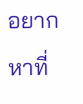อยากหาที่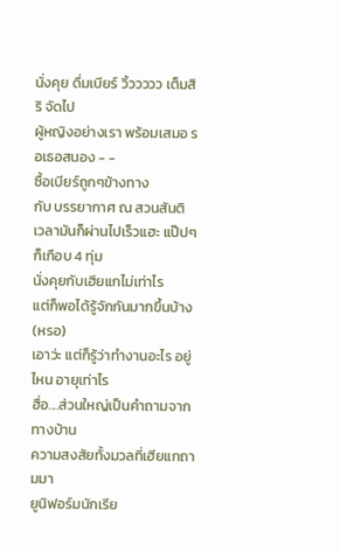นั่งคุย ดื่มเบียร์ วิ้ววววว เต็มสิริ จัดไป
ผู้หญิงอย่างเรา พร้อมเสมอ รอเธอสนอง - -
ซื้อเบียร์ถูกๆข้างทาง
กับ บรรยากาศ ณ สวนสันติ
เวลามันก็ผ่านไปเร็วแฮะ แป๊ปๆ ก็เกือบ 4 ทุ่ม
นั่งคุยกับเฮียแกไม่เท่าไร
แต่ก็พอได้รู้จักกันมากขึ้นบ้าง (หรอ)
เอาว่ะ แต่ก็รู้ว่าทำงานอะไร อยู่ไหน อายุเท่าไร
ฮื่อ....ส่วนใหญ่เป็นคำถามจากทางบ้าน
ความสงสัยทั้งมวลที่เฮียแกถามมา
ยูนิฟอร์มนักเรีย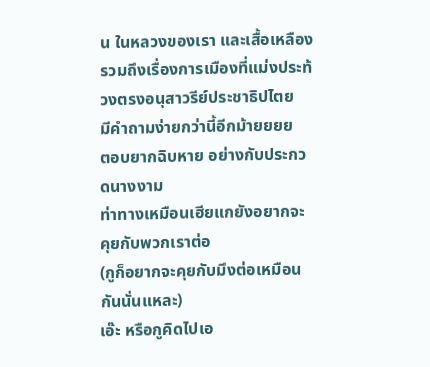น ในหลวงของเรา และเสื้อเหลือง
รวมถึงเรื่องการเมืองที่แม่งประท้วงตรงอนุสาวรีย์ประชาธิปไตย
มีคำถามง่ายกว่านี้อีกม้ายยยย
ตอบยากฉิบหาย อย่างกับประกวดนางงาม
ท่าทางเหมือนเฮียแกยังอยากจะคุยกับพวกเราต่อ
(กูก็อยากจะคุยกับมึงต่อเหมือนกันนั่นแหละ)
เอ๊ะ หรือกูคิดไปเอ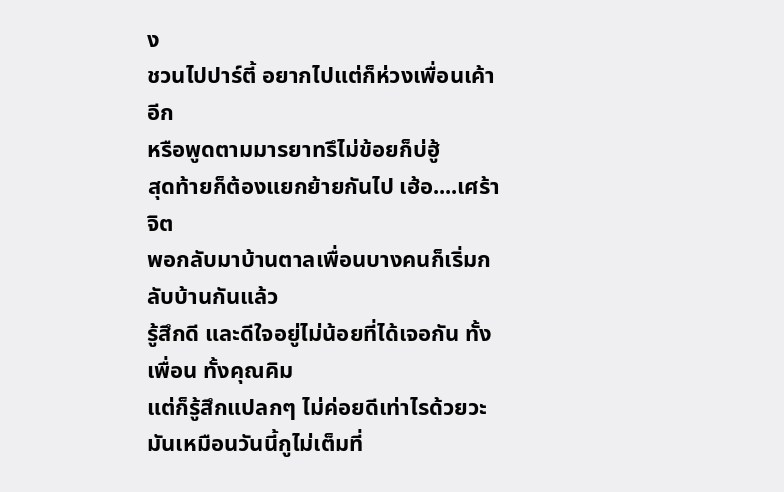ง
ชวนไปปาร์ตี้ อยากไปแต่ก็ห่วงเพื่อนเค้าอีก
หรือพูดตามมารยาทรึไม่ข้อยก็บ่ฮู้
สุดท้ายก็ต้องแยกย้ายกันไป เฮ้อ....เศร้าจิต
พอกลับมาบ้านตาลเพื่อนบางคนก็เริ่มกลับบ้านกันแล้ว
รู้สึกดี และดีใจอยู่ไม่น้อยที่ได้เจอกัน ทั้งเพื่อน ทั้งคุณคิม
แต่ก็รู้สึกแปลกๆ ไม่ค่อยดีเท่าไรด้วยวะ
มันเหมือนวันนี้กูไม่เต็มที่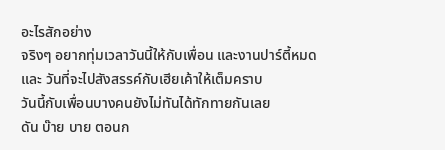อะไรสักอย่าง
จริงๆ อยากทุ่มเวลาวันนี้ให้กับเพื่อน และงานปาร์ตี้หมด
และ วันที่จะไปสังสรรค์กับเฮียเค้าให้เต็มคราบ
วันนี้กับเพื่อนบางคนยังไม่ทันได้ทักทายกันเลย
ดัน บ๊าย บาย ตอนก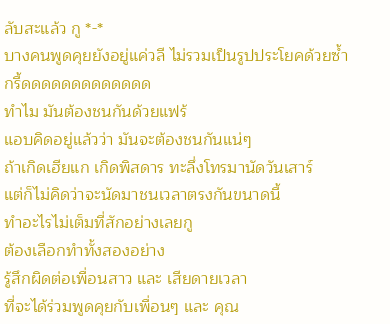ลับสะแล้ว กู *-*
บางคนพูดคุยยังอยู่แค่วลี ไม่รวมเป็นรูปประโยคด้วยซ้ำ
กรี้ดดดดดดดดดดดดด
ทำไม มันต้องชนกันด้วยแฟร้
แอบคิดอยู่แล้วว่า มันจะต้องชนกันแน่ๆ
ถ้าเกิดเฮียแก เกิดพิสดาร ทะลึ่งโทรมานัดวันเสาร์
แต่ก็ไม่คิดว่าจะนัดมาชนเวลาตรงกันขนาดนี้
ทำอะไรไม่เต็มที่สักอย่างเลยกู
ต้องเลือกทำทั้งสองอย่าง
รู้สึกผิดต่อเพื่อนสาว และ เสียดายเวลา
ที่จะได้ร่วมพูดคุยกับเพื่อนๆ และ คุณ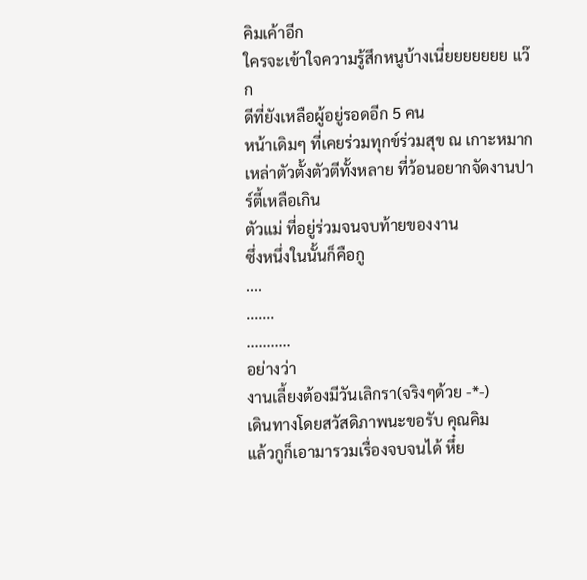คิมเค้าอีก
ใครจะเข้าใจความรู้สึกหนูบ้างเนี่ยยยยยยย แว๊ก
ดีที่ยังเหลือผู้อยู่รอดอีก 5 คน
หน้าเดิมๆ ที่เคยร่วมทุกข์ร่วมสุข ณ เกาะหมาก
เหล่าตัวตั้งตัวตีทั้งหลาย ที่ว้อนอยากจัดงานปาร์ตี้เหลือเกิน
ตัวแม่ ที่อยู่ร่วมจนจบท้ายของงาน
ซึ่งหนึ่งในนั้นก็คือกู
....
.......
...........
อย่างว่า
งานเลี้ยงต้องมีวันเลิกรา(จริงๆด้วย -*-)
เดินทางโดยสวัสดิภาพนะขอรับ คุณคิม
แล้วกูก็เอามารวมเรื่องจบจนได้ หึ๋ย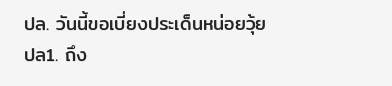ปล. วันนี้ขอเบี่ยงประเด็นหน่อยวุ้ย
ปล1. ถึง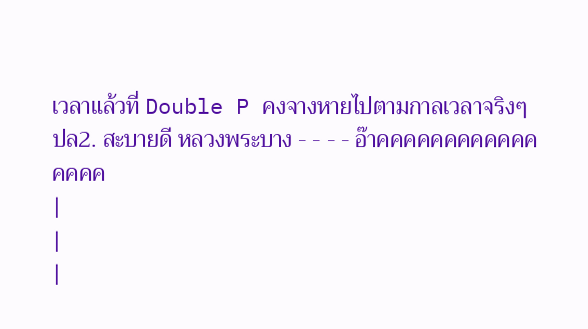เวลาแล้วที่ Double P คงจางหายไปตามกาลเวลาจริงๆ
ปล2. สะบายดี หลวงพระบาง - - - - อ๊าคคคคคคคคคคคคคคคค
|
|
|